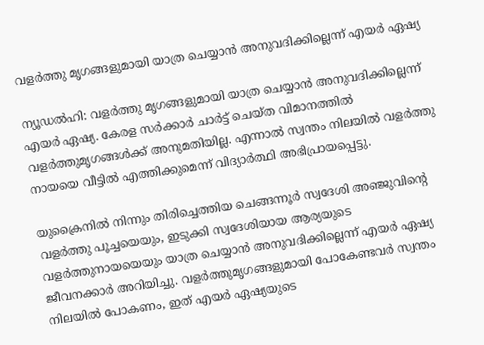വളര്‍ത്തു മൃഗങ്ങളുമായി യാത്ര ചെയ്യാന്‍ അനുവദിക്കില്ലെന്ന് എയര്‍ ഏഷ്യ

ന്യൂഡല്‍ഹി: വളര്‍ത്തു മൃഗങ്ങളുമായി യാത്ര ചെയ്യാന്‍ അനുവദിക്കില്ലെന്ന് എയര്‍ ഏഷ്യ. കേരള സര്‍ക്കാര്‍ ചാര്‍ട്ട് ചെയ്ത വിമാനത്തില്‍ വളര്‍ത്തുമൃഗങ്ങള്‍ക്ക് അനുമതിയില്ല. എന്നാല്‍ സ്വന്തം നിലയില്‍ വളര്‍ത്തു നായയെ വീട്ടില്‍ എത്തിക്കുമെന്ന് വിദ്യാര്‍ത്ഥി അഭിപ്രായപ്പെട്ടു.

യുക്രൈനില്‍ നിന്നും തിരിച്ചെത്തിയ ചെങ്ങന്നൂര്‍ സ്വദേശി അഞ്ജുവിന്റെ വളര്‍ത്തു പൂച്ചയെയും, ഇടുക്കി സ്വദേശിയായ ആര്യയുടെ വളര്‍ത്തുനായയെയും യാത്ര ചെയ്യാന്‍ അനുവദിക്കില്ലെന്ന് എയര്‍ ഏഷ്യ ജീവനക്കാര്‍ അറിയിച്ചു. വളര്‍ത്തുമൃഗങ്ങളുമായി പോകേണ്ടവര്‍ സ്വന്തം നിലയില്‍ പോകണം, ഇത് എയര്‍ ഏഷ്യയുടെ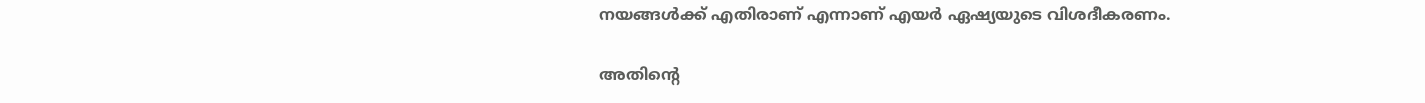നയങ്ങള്‍ക്ക് എതിരാണ് എന്നാണ് എയര്‍ ഏഷ്യയുടെ വിശദീകരണം.

അതിന്റെ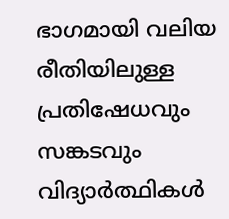ഭാഗമായി വലിയ രീതിയിലുള്ള പ്രതിഷേധവും സങ്കടവും വിദ്യാര്‍ത്ഥികള്‍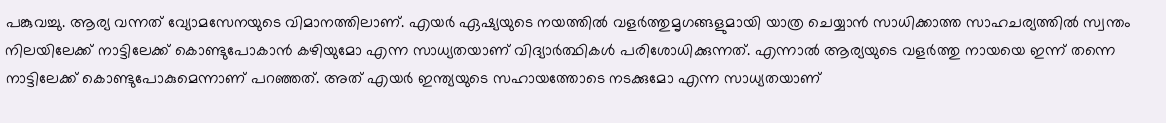പങ്കുവച്ചു. ആര്യ വന്നത് വ്യോമസേനയുടെ വിമാനത്തിലാണ്. എയര്‍ ഏഷ്യയുടെ നയത്തില്‍ വളര്‍ത്തുമൃഗങ്ങളുമായി യാത്ര ചെയ്യാന്‍ സാധിക്കാത്ത സാഹചര്യത്തില്‍ സ്വന്തം നിലയിലേക്ക് നാട്ടിലേക്ക് കൊണ്ടുപോകാന്‍ കഴിയുമോ എന്ന സാധ്യതയാണ് വിദ്യാര്‍ത്ഥികള്‍ പരിശോധിക്കുന്നത്. എന്നാല്‍ ആര്യയുടെ വളര്‍ത്തു നായയെ ഇന്ന് തന്നെ നാട്ടിലേക്ക് കൊണ്ടുപോകുമെന്നാണ് പറഞ്ഞത്. അത് എയര്‍ ഇന്ത്യയുടെ സഹായത്തോടെ നടക്കുമോ എന്ന സാധ്യതയാണ്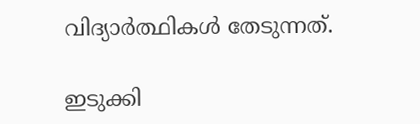വിദ്യാര്‍ത്ഥികള്‍ തേടുന്നത്.

ഇടുക്കി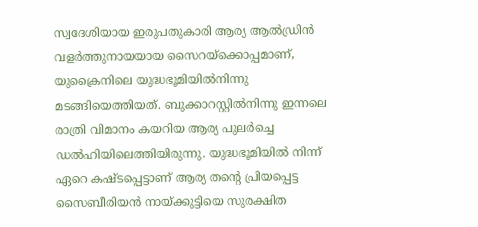സ്വദേശിയായ ഇരുപതുകാരി ആര്യ ആല്‍ഡ്രിന്‍ വളര്‍ത്തുനായയായ സൈറയ്‌ക്കൊപ്പമാണ്, യുക്രൈനിലെ യുദ്ധഭൂമിയില്‍നിന്നു മടങ്ങിയെത്തിയത്. ബുക്കാറസ്റ്റില്‍നിന്നു ഇന്നലെ രാത്രി വിമാനം കയറിയ ആര്യ പുലര്‍ച്ചെ ഡല്‍ഹിയിലെത്തിയിരുന്നു. യുദ്ധഭൂമിയില്‍ നിന്ന് ഏറെ കഷ്ടപ്പെട്ടാണ് ആര്യ തന്റെ പ്രിയപ്പെട്ട സൈബീരിയന്‍ നായ്ക്കുട്ടിയെ സുരക്ഷിത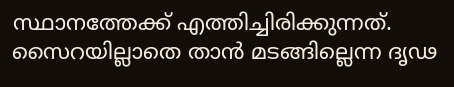സ്ഥാനത്തേക്ക് എത്തിച്ചിരിക്കുന്നത്. സൈറയില്ലാതെ താന്‍ മടങ്ങില്ലെന്ന ദൃഢ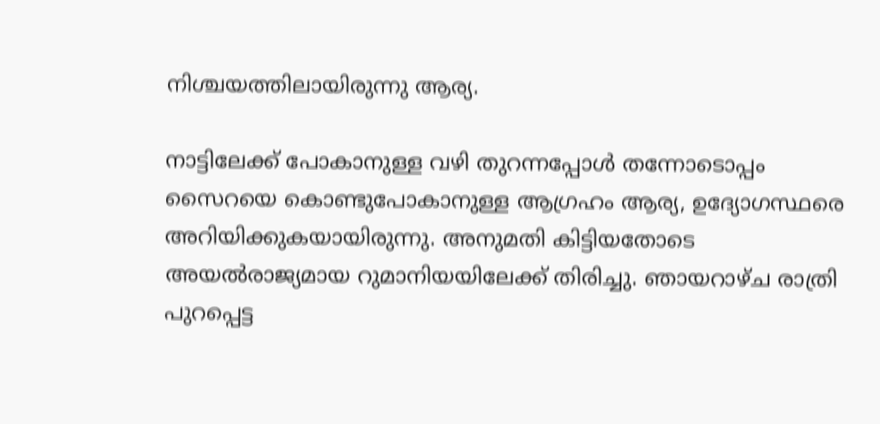നിശ്ചയത്തിലായിരുന്നു ആര്യ.

നാട്ടിലേക്ക് പോകാനുള്ള വഴി തുറന്നപ്പോള്‍ തന്നോടൊപ്പം സൈറയെ കൊണ്ടുപോകാനുള്ള ആഗ്രഹം ആര്യ, ഉദ്യോഗസ്ഥരെ അറിയിക്കുകയായിരുന്നു. അനുമതി കിട്ടിയതോടെ അയല്‍രാജ്യമായ റുമാനിയയിലേക്ക് തിരിച്ചു. ഞായറാഴ്ച രാത്രി പുറപ്പെട്ട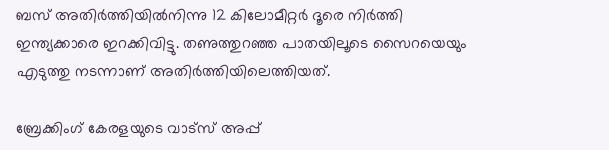ബസ് അതിര്‍ത്തിയില്‍നിന്നു 12 കിലോമീറ്റര്‍ ദൂരെ നിര്‍ത്തി ഇന്ത്യക്കാരെ ഇറക്കിവിട്ടു. തണുത്തുറഞ്ഞ പാതയിലൂടെ സൈറയെയും എടുത്തു നടന്നാണ് അതിര്‍ത്തിയിലെത്തിയത്.

ബ്രേക്കിംഗ് കേരളയുടെ വാട്സ് അപ്പ്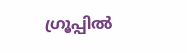ഗ്രൂപ്പിൽ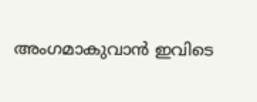അംഗമാകുവാൻ ഇവിടെ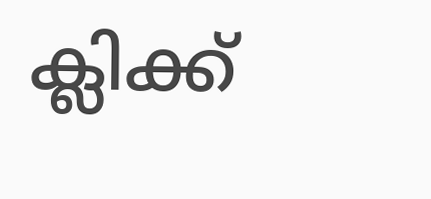ക്ലിക്ക്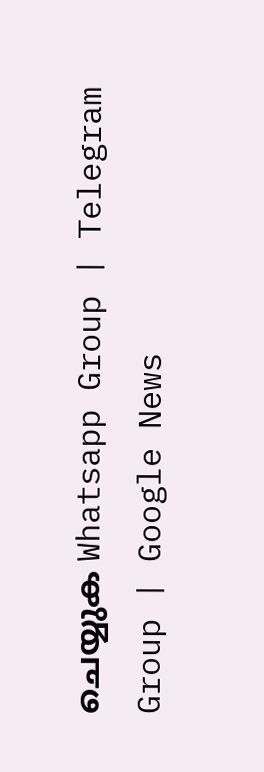ചെയ്യുക Whatsapp Group | Telegram Group | Google News